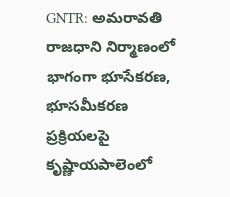GNTR: అమరావతి రాజధాని నిర్మాణంలో భాగంగా భూసేకరణ, భూసమీకరణ ప్రక్రియలపై కృష్ణాయపాలెంలో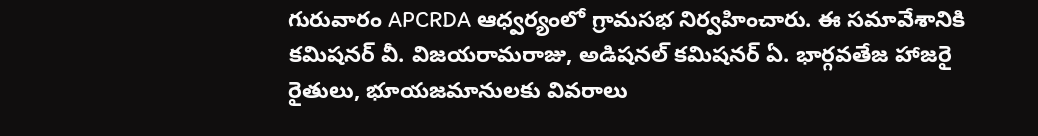గురువారం APCRDA ఆధ్వర్యంలో గ్రామసభ నిర్వహించారు. ఈ సమావేశానికి కమిషనర్ వీ. విజయరామరాజు, అడిషనల్ కమిషనర్ ఏ. భార్గవతేజ హాజరై రైతులు, భూయజమానులకు వివరాలు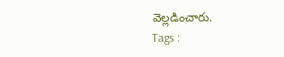వెల్లడించారు.
Tags :